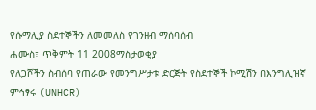የሱማሊያ ስደተኞችን ለመመለስ የገንዘብ ማሰባሰብ
ሐሙስ፣ ጥቅምት 11 2008ማስታወቂያ
የለጋሾችን ስብሰባ የጠራው የመንግሥታቱ ድርጅት የስደተኞች ኮሚሽን በእንግሊዝኛ ምኅፃሩ (UNHCR)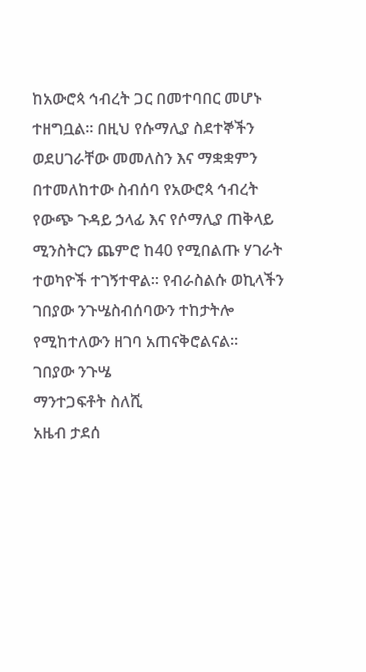ከአውሮጳ ኅብረት ጋር በመተባበር መሆኑ ተዘግቧል። በዚህ የሱማሊያ ስደተኞችን ወደሀገራቸው መመለስን እና ማቋቋምን በተመለከተው ስብሰባ የአውሮጳ ኅብረት የውጭ ጉዳይ ኃላፊ እና የሶማሊያ ጠቅላይ ሚንስትርን ጨምሮ ከ40 የሚበልጡ ሃገራት ተወካዮች ተገኝተዋል። የብራስልሱ ወኪላችን ገበያው ንጉሤስብሰባውን ተከታትሎ የሚከተለውን ዘገባ አጠናቅሮልናል።
ገበያው ንጉሤ
ማንተጋፍቶት ስለሺ
አዜብ ታደሰ